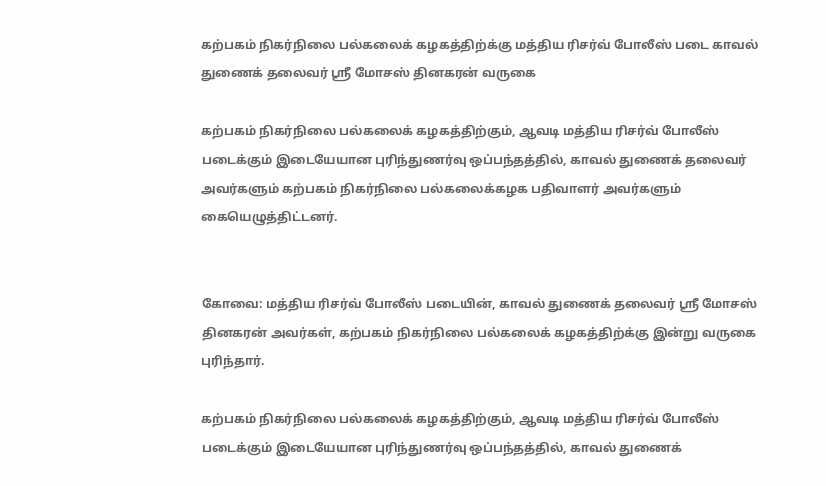கற்பகம் நிகர்நிலை பல்கலைக் கழகத்திற்க்கு மத்திய ரிசர்வ் போலீஸ் படை காவல் துணைக் தலைவர் ஸ்ரீ மோசஸ் தினகரன் வருகை

கற்பகம் நிகர்நிலை பல்கலைக் கழகத்திற்கும், ஆவடி மத்திய ரிசர்வ் போலீஸ் படைக்கும் இடையேயான புரிந்துணர்வு ஒப்பந்தத்தில், காவல் துணைக் தலைவர் அவர்களும் கற்பகம் நிகர்நிலை பல்கலைக்கழக பதிவாளர் அவர்களும் கையெழுத்திட்டனர்.


கோவை: மத்திய ரிசர்வ் போலீஸ் படையின், காவல் துணைக் தலைவர் ஸ்ரீ மோசஸ் தினகரன் அவர்கள், கற்பகம் நிகர்நிலை பல்கலைக் கழகத்திற்க்கு இன்று வருகை புரிந்தார்.

கற்பகம் நிகர்நிலை பல்கலைக் கழகத்திற்கும், ஆவடி மத்திய ரிசர்வ் போலீஸ் படைக்கும் இடையேயான புரிந்துணர்வு ஒப்பந்தத்தில், காவல் துணைக்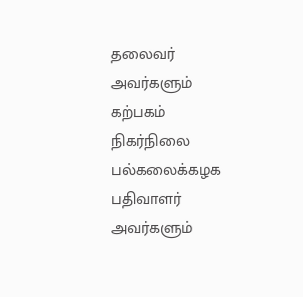தலைவர் அவர்களும் கற்பகம் நிகர்நிலை பல்கலைக்கழக பதிவாளர் அவர்களும்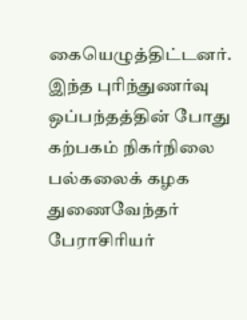கையெழுத்திட்டனர். இந்த புரிந்துணர்வு ஒப்பந்தத்தின் போது கற்பகம் நிகர்நிலை பல்கலைக் கழக துணைவேந்தர் பேராசிரியர்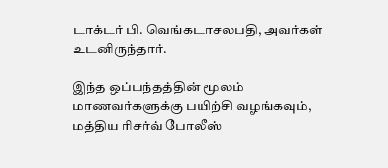டாக்டர் பி. வெங்கடாசலபதி, அவர்கள் உடனிருந்தார்.

இந்த ஒப்பந்தத்தின் மூலம் மாணவர்களுக்கு பயிற்சி வழங்கவும், மத்திய ரிசர்வ் போலீஸ்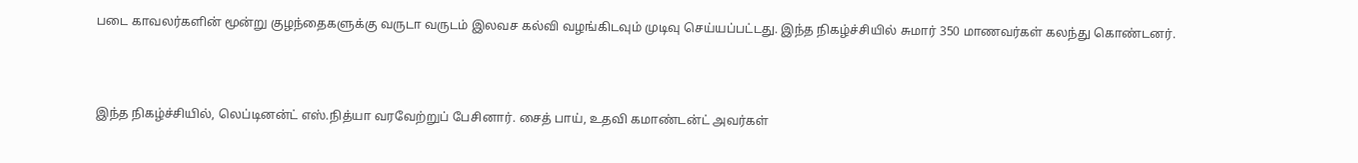படை காவலர்களின் மூன்று குழந்தைகளுக்கு வருடா வருடம் இலவச கல்வி வழங்கிடவும் முடிவு செய்யப்பட்டது. இந்த நிகழ்ச்சியில் சுமார் 350 மாணவர்கள் கலந்து கொண்டனர்.



இந்த நிகழ்ச்சியில், லெப்டினன்ட் எஸ்.நித்யா வரவேற்றுப் பேசினார். சைத் பாய், உதவி கமாண்டன்ட் அவர்கள்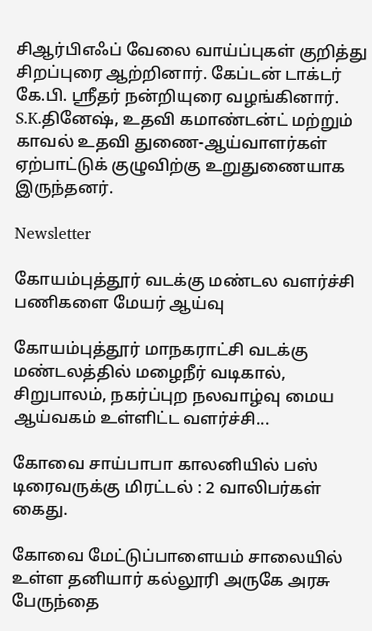சிஆர்பிஎஃப் வேலை வாய்ப்புகள் குறித்து சிறப்புரை ஆற்றினார். கேப்டன் டாக்டர் கே.பி. ஸ்ரீதர் நன்றியுரை வழங்கினார். S.K.தினேஷ், உதவி கமாண்டன்ட் மற்றும் காவல் உதவி துணை-ஆய்வாளர்கள் ஏற்பாட்டுக் குழுவிற்கு உறுதுணையாக இருந்தனர்.

Newsletter

கோயம்புத்தூர் வடக்கு மண்டல வளர்ச்சி பணிகளை மேயர் ஆய்வு

கோயம்புத்தூர் மாநகராட்சி வடக்கு மண்டலத்தில் மழைநீர் வடிகால், சிறுபாலம், நகர்ப்புற நலவாழ்வு மைய ஆய்வகம் உள்ளிட்ட வளர்ச்சி...

கோவை சாய்பாபா காலனியில் பஸ் டிரைவருக்கு மிரட்டல் : 2 வாலிபர்கள் கைது.

கோவை மேட்டுப்பாளையம் சாலையில்  உள்ள தனியார் கல்லூரி அருகே அரசு பேருந்தை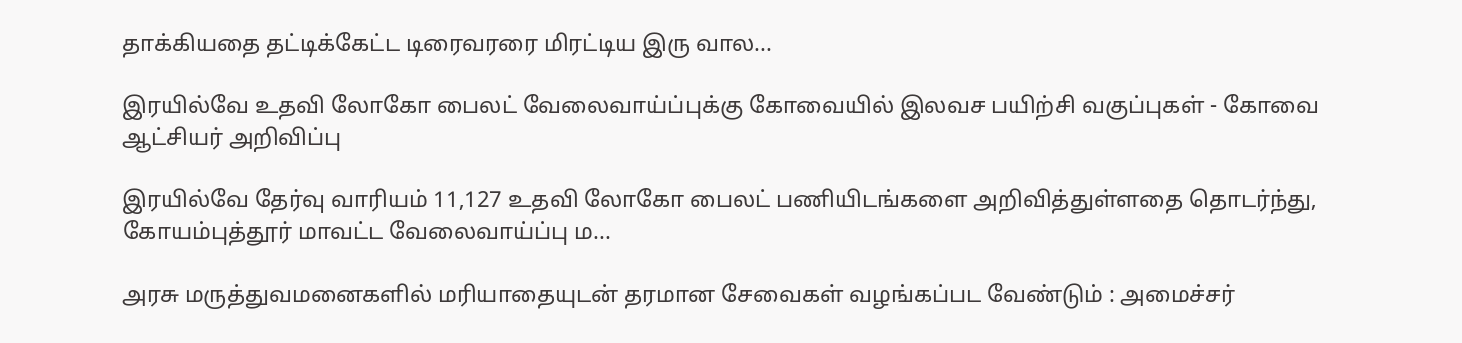தாக்கியதை தட்டிக்கேட்ட டிரைவரரை மிரட்டிய இரு வால...

இரயில்வே உதவி லோகோ பைலட் வேலைவாய்ப்புக்கு கோவையில் இலவச பயிற்சி வகுப்புகள் - கோவை ஆட்சியர் அறிவிப்பு

இரயில்வே தேர்வு வாரியம் 11,127 உதவி லோகோ பைலட் பணியிடங்களை அறிவித்துள்ளதை தொடர்ந்து, கோயம்புத்தூர் மாவட்ட வேலைவாய்ப்பு ம...

அரசு மருத்துவமனைகளில் மரியாதையுடன் தரமான சேவைகள் வழங்கப்பட வேண்டும் : அமைச்சர்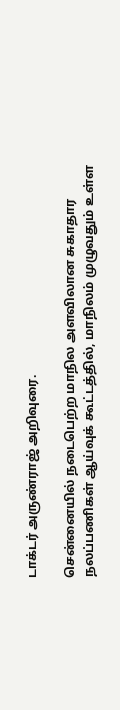டாக்டர் அருண்ராஜ் அறிவுரை.

சென்னையில் நடைபெற்ற மாநில அளவிலான சுகாதார நலப்பணிகள் ஆய்வுக் கூட்டத்தில், மாநிலம் முழுவதும் உள்ள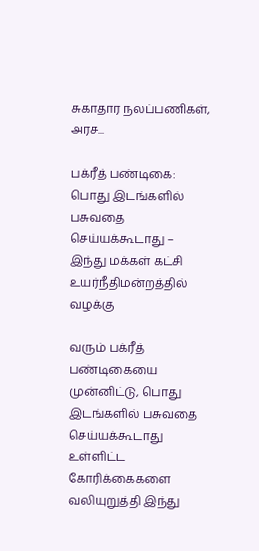சுகாதார நலப்பணிகள், அரச...

பக்ரீத் பண்டிகை: பொது இடங்களில் பசுவதை செய்யக்கூடாது – இந்து மக்கள் கட்சி உயர்நீதிமன்றத்தில் வழக்கு

வரும் பக்ரீத் பண்டிகையை முன்னிட்டு, பொது இடங்களில் பசுவதை செய்யக்கூடாது உள்ளிட்ட கோரிக்கைகளை வலியுறுத்தி இந்து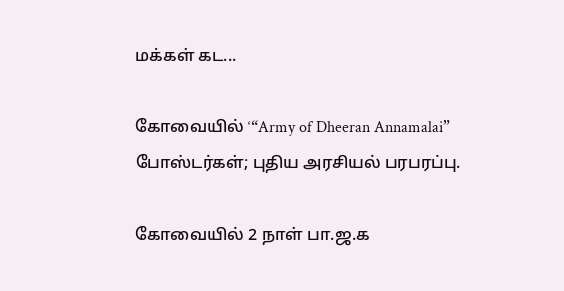மக்கள் கட...

கோவையில் ‘“Army of Dheeran Annamalai” போஸ்டர்கள்; புதிய அரசியல் பரபரப்பு.

கோவையில் 2 நாள் பா.ஜ.க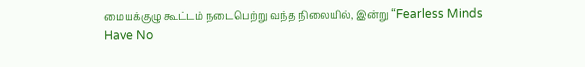மையக்குழு கூட்டம் நடைபெற்று வந்த நிலையில், இன்று “Fearless Minds Have No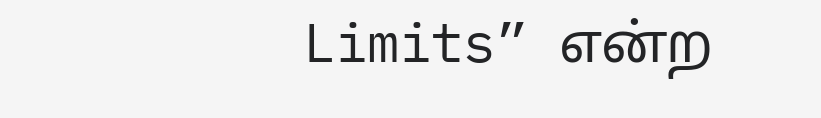Limits” என்ற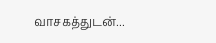வாசகத்துடன்...